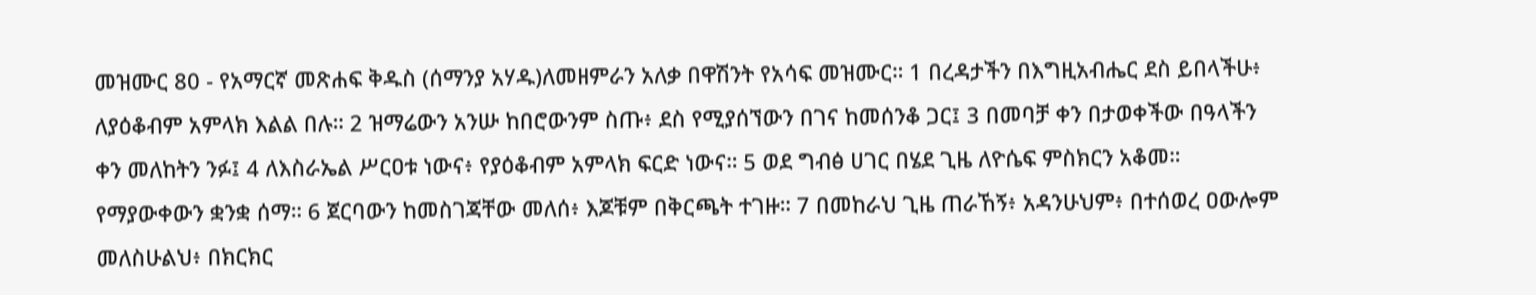መዝሙር 80 - የአማርኛ መጽሐፍ ቅዱስ (ሰማንያ አሃዱ)ለመዘምራን አለቃ በዋሽንት የአሳፍ መዝሙር። 1 በረዳታችን በእግዚአብሔር ደስ ይበላችሁ፥ ለያዕቆብም አምላክ እልል በሉ። 2 ዝማሬውን አንሡ ከበሮውንም ስጡ፥ ደስ የሚያሰኘውን በገና ከመሰንቆ ጋር፤ 3 በመባቻ ቀን በታወቀችው በዓላችን ቀን መለከትን ንፉ፤ 4 ለእስራኤል ሥርዐቱ ነውና፥ የያዕቆብም አምላክ ፍርድ ነውና። 5 ወደ ግብፅ ሀገር በሄደ ጊዜ ለዮሴፍ ምስክርን አቆመ። የማያውቀውን ቋንቋ ሰማ። 6 ጀርባውን ከመስገጃቸው መለሰ፥ እጆቹም በቅርጫት ተገዙ። 7 በመከራህ ጊዜ ጠራኸኝ፥ አዳንሁህም፥ በተሰወረ ዐውሎም መለስሁልህ፥ በክርክር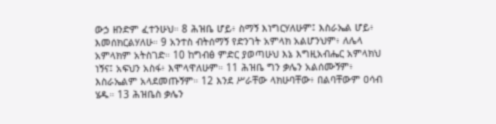ውኃ ዘንድም ፈተንሁህ። 8 ሕዝቤ ሆይ፥ ስማኝ እነግርሃለሁም፤ እስራኤል ሆይ፥ እመሰክርልሃለሁ። 9 አንተስ ብትሰማኝ የድንገት አምላክ አልሆንህም፥ ለሌላ አምላክም አትስገድ። 10 ከግብፅ ምድር ያወጣሁህ እኔ እግዚአብሔር አምላክህ ነኝና፤ አፍህን አስፋ፥ እሞላዋለሁም። 11 ሕዝቤ ግን ቃሌን አልሰሙኝም፥ እስራኤልም አላደመጡኝም። 12 እንደ ሥራቸው ላክሁባቸው፥ በልባቸውም ዐሳብ ሄዱ። 13 ሕዝቤስ ቃሌን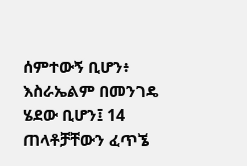ሰምተውኝ ቢሆን፥ እስራኤልም በመንገዴ ሄደው ቢሆን፤ 14 ጠላቶቻቸውን ፈጥኜ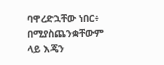ባዋረድኋቸው ነበር፥ በሚያስጨንቋቸውም ላይ እጄን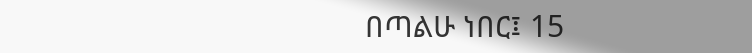በጣልሁ ነበር፤ 15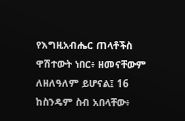የእግዚአብሔር ጠላቶችስ ዋሽተውት ነበር፥ ዘመናቸውም ለዘለዓለም ይሆናል፤ 16 ከስንዴም ስብ አበላቸው፥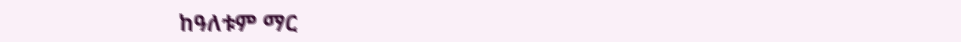ከዓለቱም ማር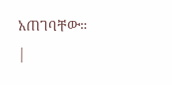አጠገባቸው። |